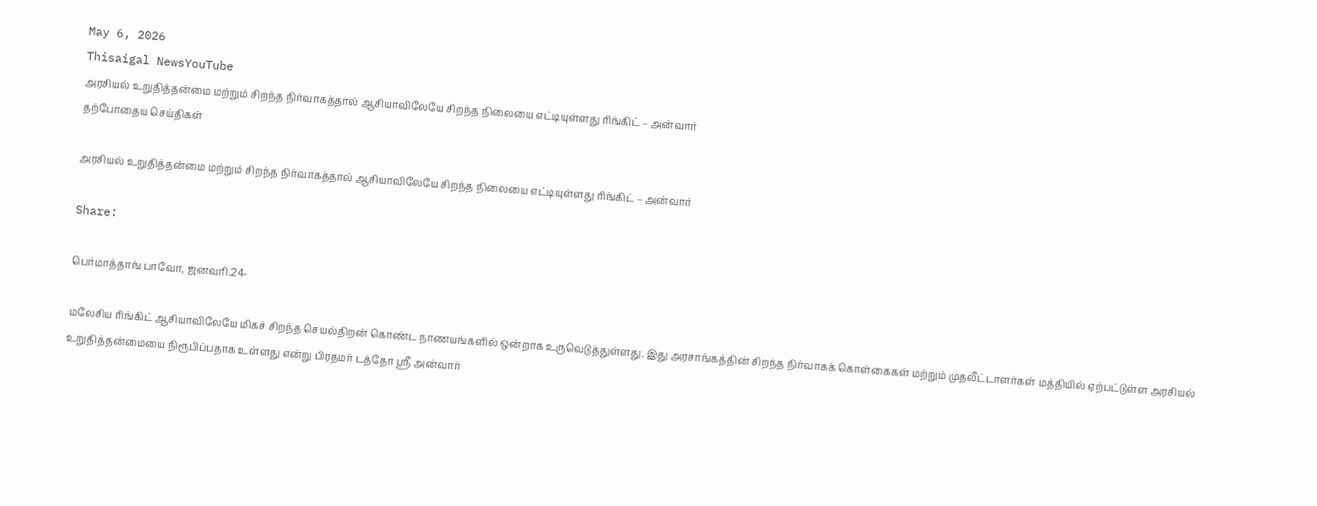May 6, 2026
Thisaigal NewsYouTube
அரசியல் உறுதித்தன்மை மற்றும் சிறந்த நிர்வாகத்தால் ஆசியாவிலேயே சிறந்த நிலையை எட்டியுள்ளது ரிங்கிட் – அன்வார்
தற்போதைய செய்திகள்

அரசியல் உறுதித்தன்மை மற்றும் சிறந்த நிர்வாகத்தால் ஆசியாவிலேயே சிறந்த நிலையை எட்டியுள்ளது ரிங்கிட் – அன்வார்

Share:

பெர்மாத்தாங் பாவோ, ஜனவரி.24-

மலேசிய ரிங்கிட் ஆசியாவிலேயே மிகச் சிறந்த செயல்திறன் கொண்ட நாணயங்களில் ஒன்றாக உருவெடுத்துள்ளது. இது அரசாங்கத்தின் சிறந்த நிர்வாகக் கொள்கைகள் மற்றும் முதலீட்டாளர்கள் மத்தியில் ஏற்பட்டுள்ள அரசியல் உறுதித்தன்மையை நிரூபிப்பதாக உள்ளது என்று பிரதமர் டத்தோ ஶ்ரீ அன்வார்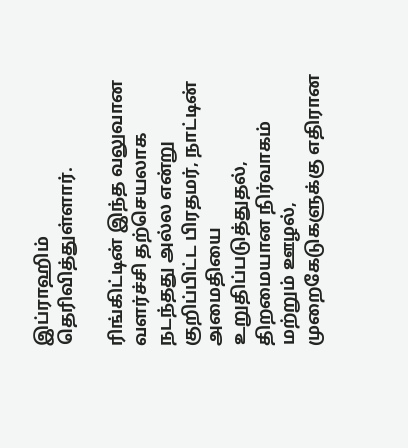இப்ராஹிம் தெரிவித்துள்ளார்.

ரிங்கிட்டின் இந்த வலுவான வளர்ச்சி தற்செயலாக நடந்தது அல்ல என்று குறிப்பிட்ட பிரதமர், நாட்டின் அமைதியை உறுதிப்படுத்துதல், திறமையான நிர்வாகம் மற்றும் ஊழல், முறைகேடுகளுக்கு எதிரான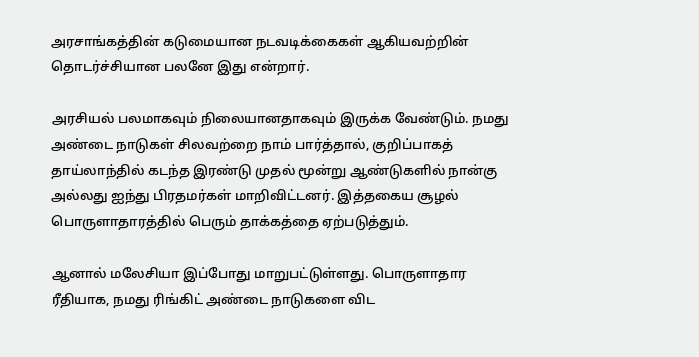அரசாங்கத்தின் கடுமையான நடவடிக்கைகள் ஆகியவற்றின் தொடர்ச்சியான பலனே இது என்றார்.

அரசியல் பலமாகவும் நிலையானதாகவும் இருக்க வேண்டும். நமது அண்டை நாடுகள் சிலவற்றை நாம் பார்த்தால், குறிப்பாகத் தாய்லாந்தில் கடந்த இரண்டு முதல் மூன்று ஆண்டுகளில் நான்கு அல்லது ஐந்து பிரதமர்கள் மாறிவிட்டனர். இத்தகைய சூழல் பொருளாதாரத்தில் பெரும் தாக்கத்தை ஏற்படுத்தும்.

ஆனால் மலேசியா இப்போது மாறுபட்டுள்ளது. பொருளாதார ரீதியாக, நமது ரிங்கிட் அண்டை நாடுகளை விட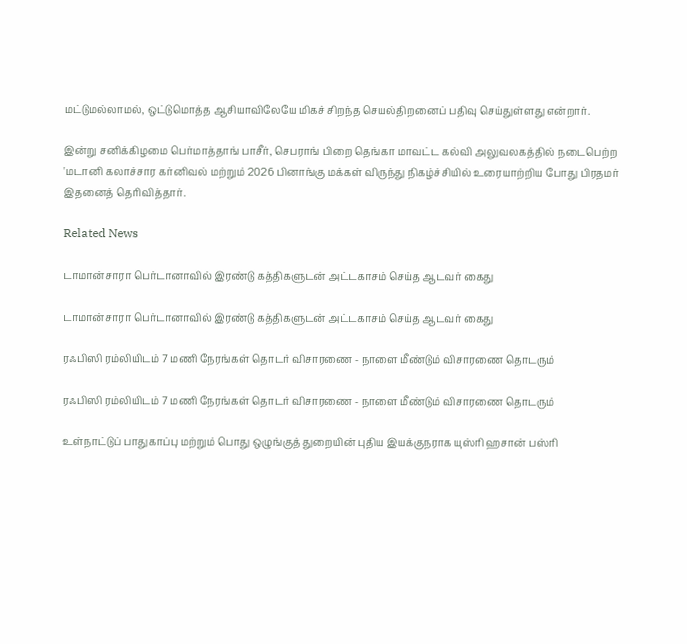மட்டுமல்லாமல், ஒட்டுமொத்த ஆசியாவிலேயே மிகச் சிறந்த செயல்திறனைப் பதிவு செய்துள்ளது என்றார்.

இன்று சனிக்கிழமை பெர்மாத்தாங் பாசீர், செபராங் பிறை தெங்கா மாவட்ட கல்வி அலுவலகத்தில் நடைபெற்ற 'மடானி கலாச்சார கர்னிவல் மற்றும் 2026 பினாங்கு மக்கள் விருந்து நிகழ்ச்சியில் உரையாற்றிய போது பிரதமர் இதனைத் தெரிவித்தார்.

Related News

டாமான்சாரா பெர்டானாவில் இரண்டு கத்திகளுடன் அட்டகாசம் செய்த ஆடவர் கைது

டாமான்சாரா பெர்டானாவில் இரண்டு கத்திகளுடன் அட்டகாசம் செய்த ஆடவர் கைது

ரஃபிஸி ரம்லியிடம் 7 மணி நேரங்கள் தொடர் விசாரணை - நாளை மீண்டும் விசாரணை தொடரும்

ரஃபிஸி ரம்லியிடம் 7 மணி நேரங்கள் தொடர் விசாரணை - நாளை மீண்டும் விசாரணை தொடரும்

உள்நாட்டுப் பாதுகாப்பு மற்றும் பொது ஒழுங்குத் துறையின் புதிய இயக்குநராக யுஸ்ரி ஹசான் பஸ்ரி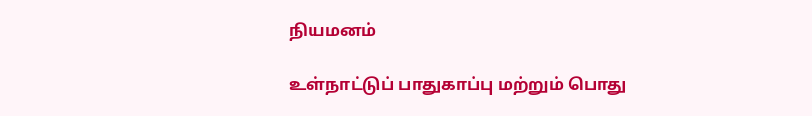நியமனம்

உள்நாட்டுப் பாதுகாப்பு மற்றும் பொது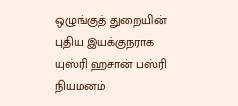ஒழுங்குத் துறையின் புதிய இயக்குநராக யுஸ்ரி ஹசான் பஸ்ரி நியமனம்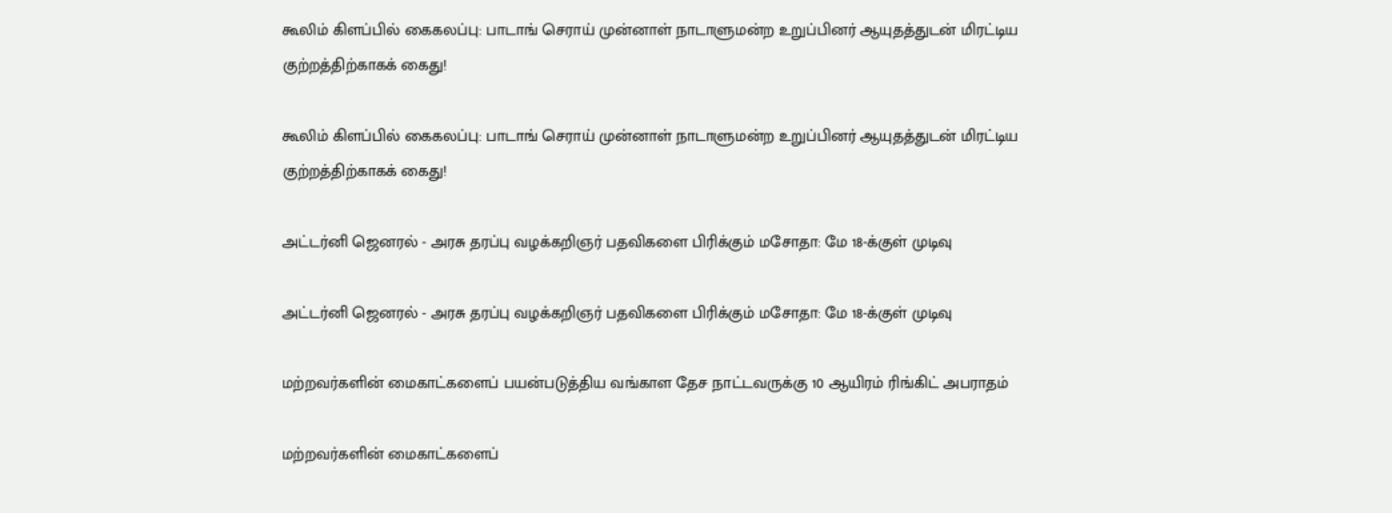கூலிம் கிளப்பில் கைகலப்பு: பாடாங் செராய் முன்னாள் நாடாளுமன்ற உறுப்பினர் ஆயுதத்துடன் மிரட்டிய குற்றத்திற்காகக் கைது!

கூலிம் கிளப்பில் கைகலப்பு: பாடாங் செராய் முன்னாள் நாடாளுமன்ற உறுப்பினர் ஆயுதத்துடன் மிரட்டிய குற்றத்திற்காகக் கைது!

அட்டர்னி ஜெனரல் - அரசு தரப்பு வழக்கறிஞர் பதவிகளை பிரிக்கும் மசோதா: மே 18-க்குள் முடிவு

அட்டர்னி ஜெனரல் - அரசு தரப்பு வழக்கறிஞர் பதவிகளை பிரிக்கும் மசோதா: மே 18-க்குள் முடிவு

மற்றவர்களின் மைகாட்களைப் பயன்படுத்திய வங்காள தேச நாட்டவருக்கு 10 ஆயிரம் ரிங்கிட் அபராதம்

மற்றவர்களின் மைகாட்களைப்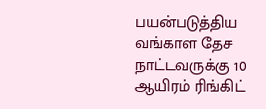பயன்படுத்திய வங்காள தேச நாட்டவருக்கு 10 ஆயிரம் ரிங்கிட்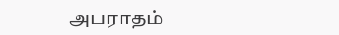அபராதம்